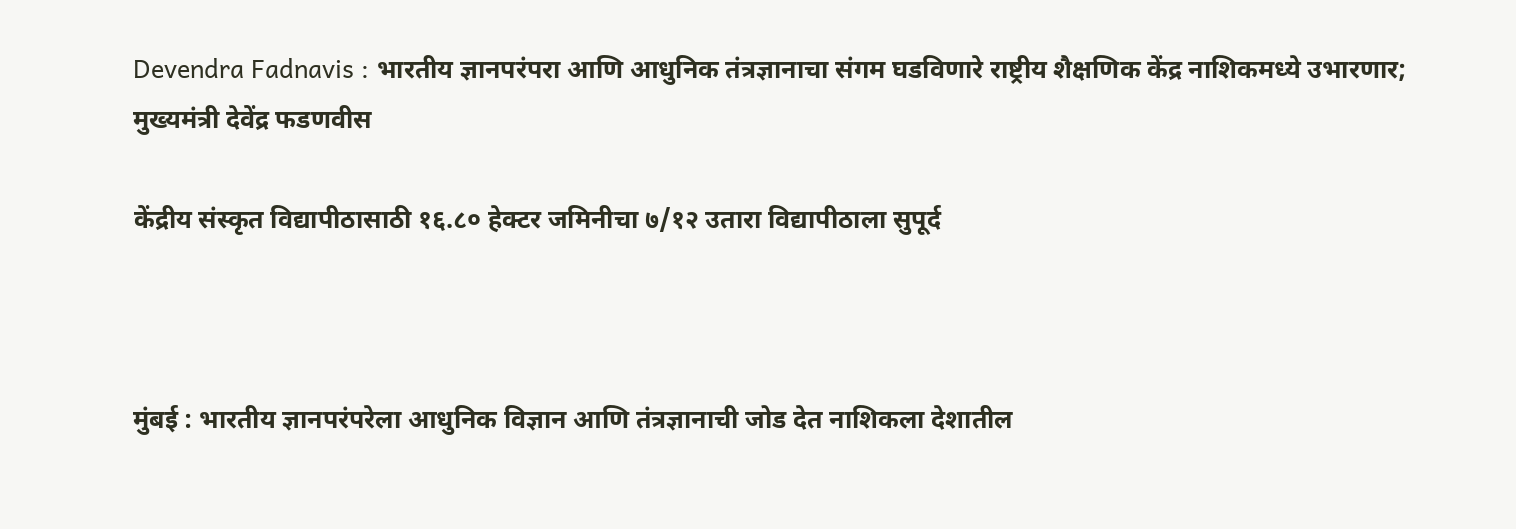Devendra Fadnavis : भारतीय ज्ञानपरंपरा आणि आधुनिक तंत्रज्ञानाचा संगम घडविणारे राष्ट्रीय शैक्षणिक केंद्र नाशिकमध्ये उभारणार; मुख्यमंत्री देवेंद्र फडणवीस

केंद्रीय संस्कृत विद्यापीठासाठी १६.८० हेक्टर जमिनीचा ७/१२ उतारा विद्यापीठाला सुपूर्द



मुंबई : भारतीय ज्ञानपरंपरेला आधुनिक विज्ञान आणि तंत्रज्ञानाची जोड देत नाशिकला देशातील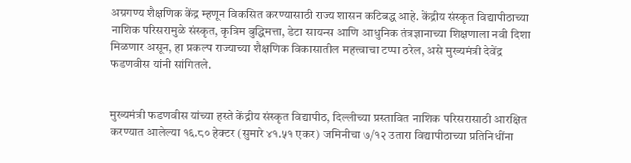अग्रगण्य शैक्षणिक केंद्र म्हणून विकसित करण्यासाठी राज्य शासन कटिबद्ध आहे. केंद्रीय संस्कृत विद्यापीठाच्या नाशिक परिसरामुळे संस्कृत, कृत्रिम बुद्धिमत्ता, डेटा सायन्स आणि आधुनिक तंत्रज्ञानाच्या शिक्षणाला नवी दिशा मिळणार असून, हा प्रकल्प राज्याच्या शैक्षणिक विकासातील महत्त्वाचा टप्पा ठरेल, असे मुख्यमंत्री देवेंद्र फडणवीस यांनी सांगितले.


मुख्यमंत्री फडणवीस यांच्या हस्ते केंद्रीय संस्कृत विद्यापीठ, दिल्लीच्या प्रस्तावित नाशिक परिसरासाठी आरक्षित करण्यात आलेल्या १६.८० हेक्टर (सुमारे ४१.५१ एकर) जमिनीचा ७/१२ उतारा विद्यापीठाच्या प्रतिनिधींना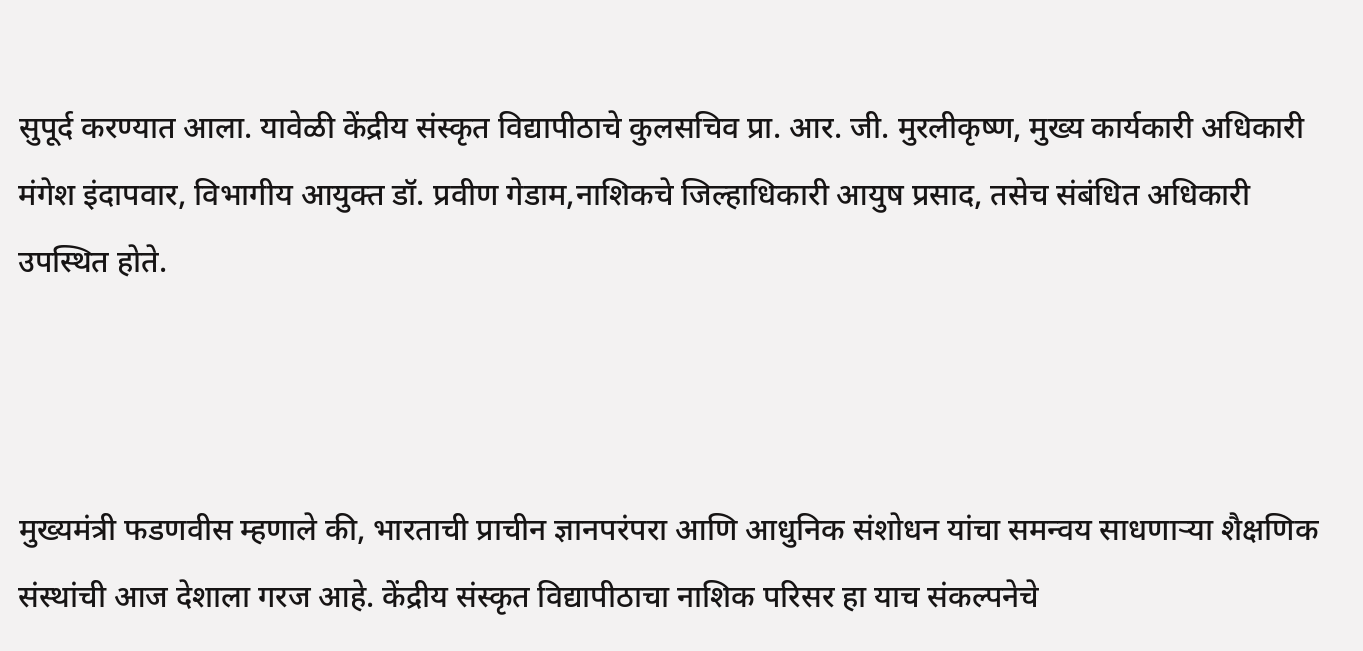सुपूर्द करण्यात आला. यावेळी केंद्रीय संस्कृत विद्यापीठाचे कुलसचिव प्रा. आर. जी. मुरलीकृष्ण, मुख्य कार्यकारी अधिकारी मंगेश इंदापवार, विभागीय आयुक्त डॉ. प्रवीण गेडाम,नाशिकचे जिल्हाधिकारी आयुष प्रसाद, तसेच संबंधित अधिकारी उपस्थित होते.



मुख्यमंत्री फडणवीस म्हणाले की, भारताची प्राचीन ज्ञानपरंपरा आणि आधुनिक संशोधन यांचा समन्वय साधणाऱ्या शैक्षणिक संस्थांची आज देशाला गरज आहे. केंद्रीय संस्कृत विद्यापीठाचा नाशिक परिसर हा याच संकल्पनेचे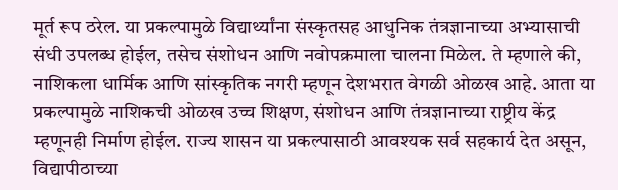मूर्त रूप ठरेल. या प्रकल्पामुळे विद्यार्थ्यांना संस्कृतसह आधुनिक तंत्रज्ञानाच्या अभ्यासाची संधी उपलब्ध होईल, तसेच संशोधन आणि नवोपक्रमाला चालना मिळेल. ते म्हणाले की, नाशिकला धार्मिक आणि सांस्कृतिक नगरी म्हणून देशभरात वेगळी ओळख आहे. आता या प्रकल्पामुळे नाशिकची ओळख उच्च शिक्षण, संशोधन आणि तंत्रज्ञानाच्या राष्ट्रीय केंद्र म्हणूनही निर्माण होईल. राज्य शासन या प्रकल्पासाठी आवश्यक सर्व सहकार्य देत असून, विद्यापीठाच्या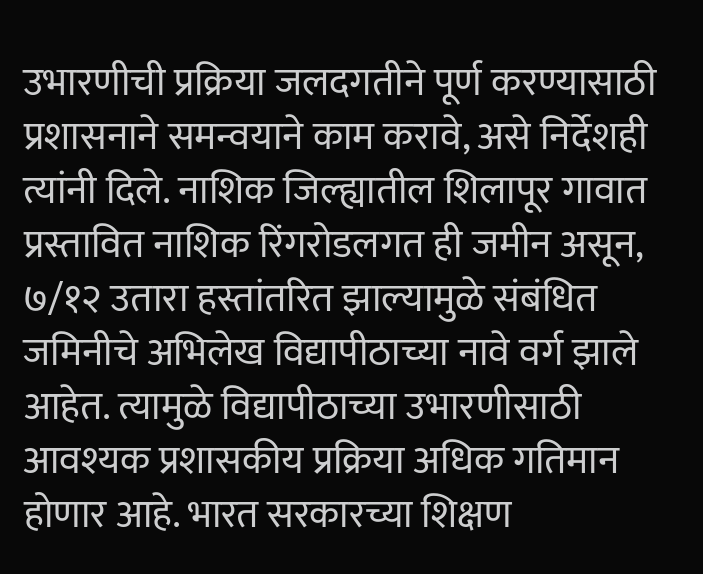उभारणीची प्रक्रिया जलदगतीने पूर्ण करण्यासाठी प्रशासनाने समन्वयाने काम करावे, असे निर्देशही त्यांनी दिले. नाशिक जिल्ह्यातील शिलापूर गावात प्रस्तावित नाशिक रिंगरोडलगत ही जमीन असून, ७/१२ उतारा हस्तांतरित झाल्यामुळे संबंधित जमिनीचे अभिलेख विद्यापीठाच्या नावे वर्ग झाले आहेत. त्यामुळे विद्यापीठाच्या उभारणीसाठी आवश्यक प्रशासकीय प्रक्रिया अधिक गतिमान होणार आहे. भारत सरकारच्या शिक्षण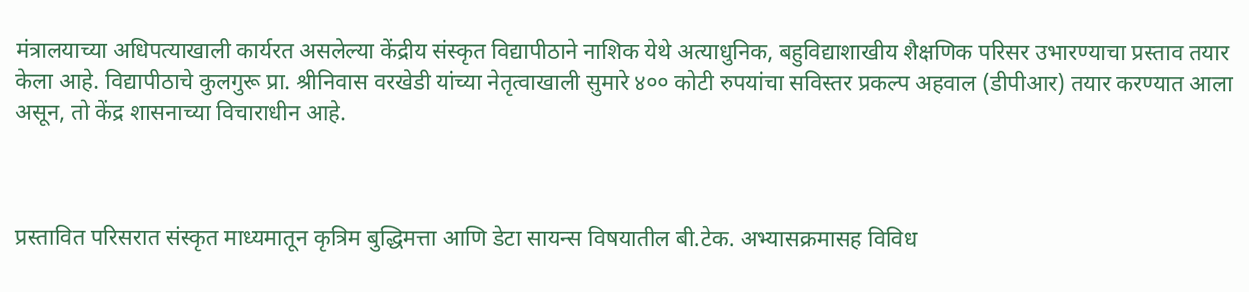मंत्रालयाच्या अधिपत्याखाली कार्यरत असलेल्या केंद्रीय संस्कृत विद्यापीठाने नाशिक येथे अत्याधुनिक, बहुविद्याशाखीय शैक्षणिक परिसर उभारण्याचा प्रस्ताव तयार केला आहे. विद्यापीठाचे कुलगुरू प्रा. श्रीनिवास वरखेडी यांच्या नेतृत्वाखाली सुमारे ४०० कोटी रुपयांचा सविस्तर प्रकल्प अहवाल (डीपीआर) तयार करण्यात आला असून, तो केंद्र शासनाच्या विचाराधीन आहे.



प्रस्तावित परिसरात संस्कृत माध्यमातून कृत्रिम बुद्धिमत्ता आणि डेटा सायन्स विषयातील बी.टेक. अभ्यासक्रमासह विविध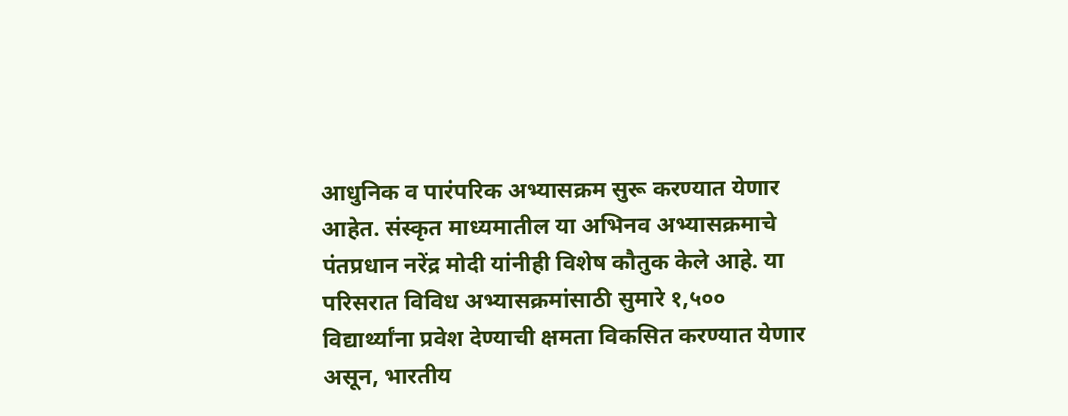आधुनिक व पारंपरिक अभ्यासक्रम सुरू करण्यात येणार आहेत. संस्कृत माध्यमातील या अभिनव अभ्यासक्रमाचे पंतप्रधान नरेंद्र मोदी यांनीही विशेष कौतुक केले आहे. या परिसरात विविध अभ्यासक्रमांसाठी सुमारे १,५०० विद्यार्थ्यांना प्रवेश देण्याची क्षमता विकसित करण्यात येणार असून, भारतीय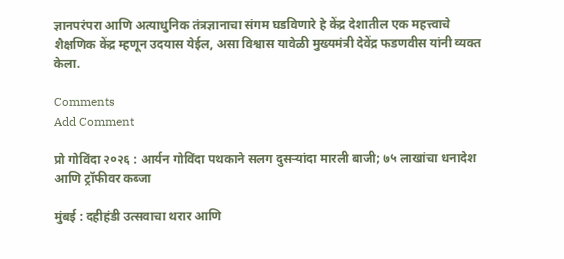ज्ञानपरंपरा आणि अत्याधुनिक तंत्रज्ञानाचा संगम घडविणारे हे केंद्र देशातील एक महत्त्वाचे शैक्षणिक केंद्र म्हणून उदयास येईल, असा विश्वास यावेळी मुख्यमंत्री देवेंद्र फडणवीस यांनी व्यक्त केला.

Comments
Add Comment

प्रो गोविंदा २०२६ : आर्यन गोविंदा पथकाने सलग दुसऱ्यांदा मारली बाजी; ७५ लाखांचा धनादेश आणि ट्रॉफीवर कब्जा

मुंबई : दहीहंडी उत्सवाचा थरार आणि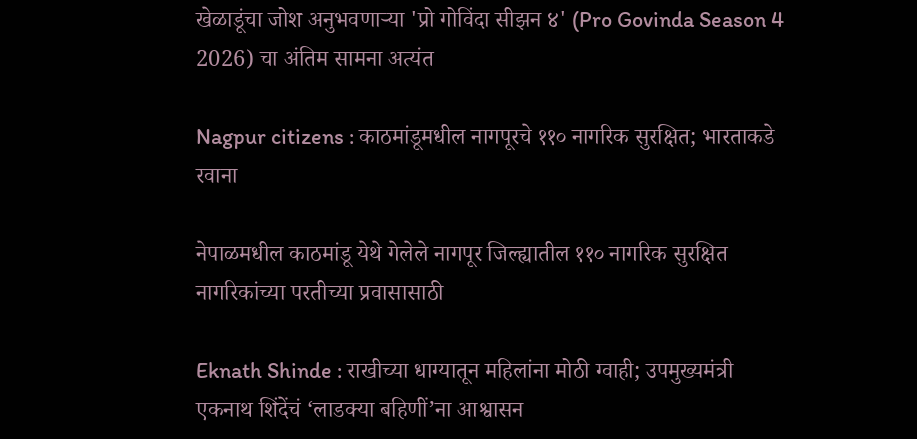खेळाडूंचा जोश अनुभवणाऱ्या 'प्रो गोविंदा सीझन ४' (Pro Govinda Season 4 2026) चा अंतिम सामना अत्यंत

Nagpur citizens : काठमांडूमधील नागपूरचे ११० नागरिक सुरक्षित; भारताकडे रवाना

नेपाळमधील काठमांडू येथे गेलेले नागपूर जिल्ह्यातील ११० नागरिक सुरक्षित नागरिकांच्या परतीच्या प्रवासासाठी

Eknath Shinde : राखीच्या धाग्यातून महिलांना मोठी ग्वाही; उपमुख्यमंत्री एकनाथ शिंदेंचं ‘लाडक्या बहिणीं’ना आश्वासन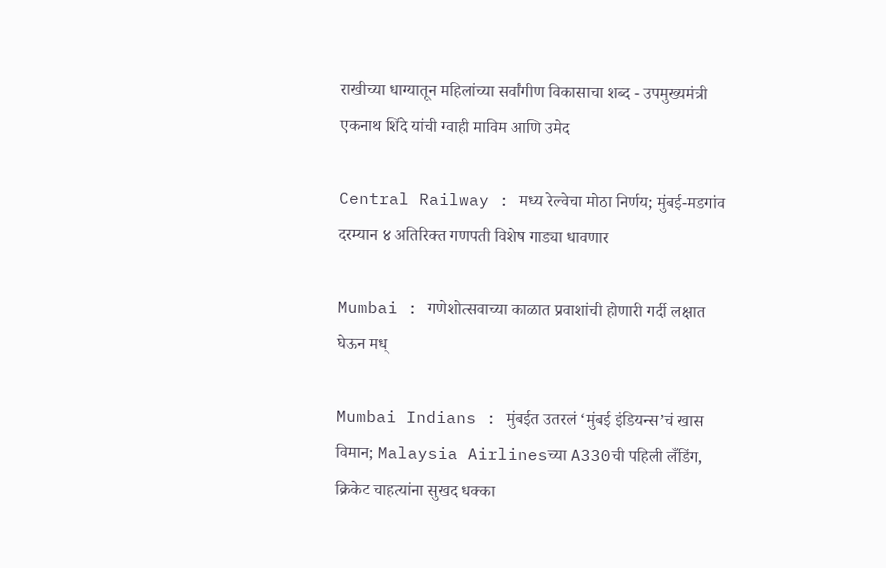राखीच्या धाग्यातून महिलांच्या सर्वांगीण विकासाचा शब्द - उपमुख्यमंत्री एकनाथ शिंदे यांची ग्वाही माविम आणि उमेद

Central Railway : मध्य रेल्वेचा मोठा निर्णय; मुंबई-मडगांव दरम्यान ४ अतिरिक्त गणपती विशेष गाड्या धावणार

Mumbai : गणेशोत्सवाच्या काळात प्रवाशांची होणारी गर्दी लक्षात घेऊन मध्

Mumbai Indians : मुंबईत उतरलं ‘मुंबई इंडियन्स’चं खास विमान; Malaysia Airlinesच्या A330ची पहिली लँडिंग, क्रिकेट चाहत्यांना सुखद धक्का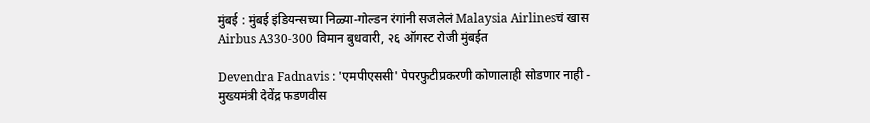मुंबई : मुंबई इंडियन्सच्या निळ्या-गोल्डन रंगांनी सजलेलं Malaysia Airlinesचं खास Airbus A330-300 विमान बुधवारी, २६ ऑगस्ट रोजी मुंबईत

Devendra Fadnavis : 'एमपीएससी' पेपरफुटीप्रकरणी कोणालाही सोडणार नाही - मुख्यमंत्री देवेंद्र फडणवीस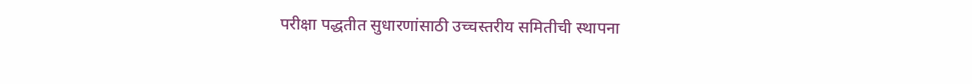परीक्षा पद्धतीत सुधारणांसाठी उच्चस्तरीय समितीची स्थापना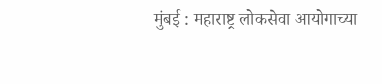मुंबई : महाराष्ट्र लोकसेवा आयोगाच्या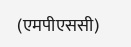(एमपीएससी)